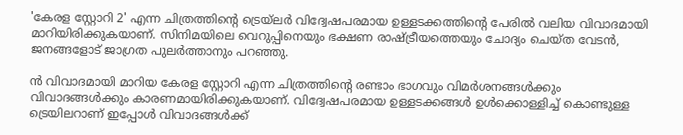'കേരള സ്റ്റോറി 2' എന്ന ചിത്രത്തിന്റെ ട്രെയ്‌ലർ വിദ്വേഷപരമായ ഉള്ളടക്കത്തിന്റെ പേരിൽ വലിയ വിവാദമായി മാറിയിരിക്കുകയാണ്. സിനിമയിലെ വെറുപ്പിനെയും ഭക്ഷണ രാഷ്ട്രീയത്തെയും ചോദ്യം ചെയ്ത വേടൻ, ജനങ്ങളോട് ജാഗ്രത പുലർത്താനും പറഞ്ഞു.

ൻ വിവാദമായി മാറിയ കേരള സ്റ്റോറി എന്ന ചിത്രത്തിന്റെ രണ്ടാം ഭാഗവും വിമർശനങ്ങൾക്കും വിവാദങ്ങൾക്കും കാരണമായിരിക്കുകയാണ്. വിദ്വേഷപരമായ ഉള്ളടക്കങ്ങൾ ഉൾക്കൊള്ളിച്ച് കൊണ്ടുള്ള ട്രെയിലറാണ് ഇപ്പോൾ വിവാദങ്ങൾക്ക്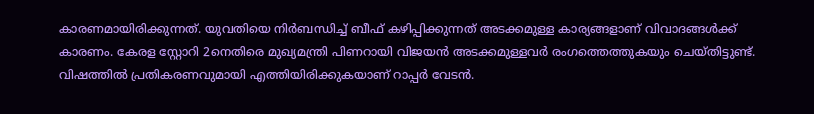കാരണമായിരിക്കുന്നത്. യുവതിയെ നിർബന്ധിച്ച് ബീഫ് കഴിപ്പിക്കുന്നത് അടക്കമുള്ള കാര്യങ്ങളാണ് വിവാദങ്ങൾക്ക് കാരണം. കേരള സ്റ്റോറി 2നെതിരെ മുഖ്യമന്ത്രി പിണറായി വിജയൻ അടക്കമുള്ളവർ രംഗത്തെത്തുകയും ചെയ്തിട്ടുണ്ട്. വിഷത്തിൽ പ്രതികരണവുമായി എത്തിയിരിക്കുകയാണ് റാപ്പർ വേടൻ.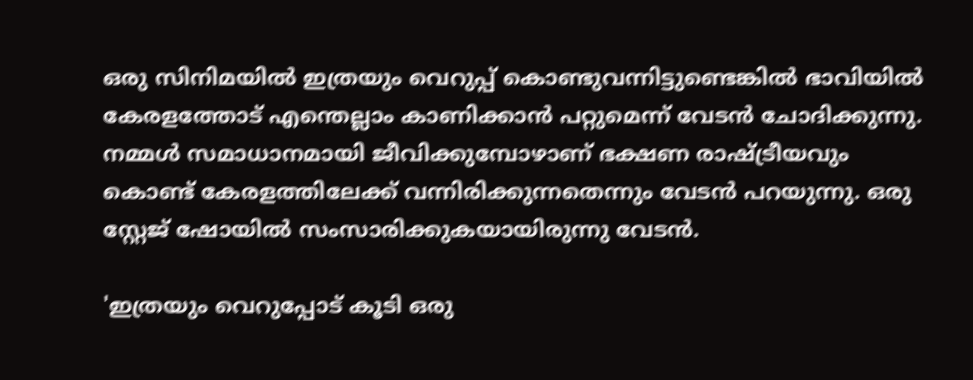ഒരു സിനിമയിൽ ഇത്രയും വെറുപ്പ് കൊണ്ടുവന്നിട്ടുണ്ടെങ്കിൽ ഭാവിയിൽ കേരളത്തോട് എന്തെല്ലാം കാണിക്കാൻ പറ്റുമെന്ന് വേടൻ ചോദിക്കുന്നു. നമ്മള്‍ സമാധാനമായി ജീവിക്കുമ്പോഴാണ് ഭക്ഷണ രാഷ്ട്രീയവും കൊണ്ട് കേരളത്തിലേക്ക് വന്നിരിക്കുന്നതെന്നും വേടൻ പറയുന്നു. ഒരു സ്റ്റേജ് ഷോയിൽ സംസാരിക്കുകയായിരുന്നു വേടൻ.

'ഇത്രയും വെറുപ്പോട് കൂടി ഒരു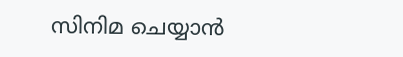സിനിമ ചെയ്യാന്‍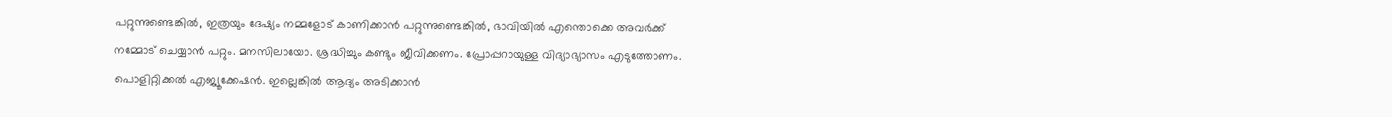പറ്റുന്നുണ്ടെങ്കില്‍, ഇത്രയും ദേഷ്യം നമ്മളോട് കാണിക്കാന്‍ പറ്റുന്നുണ്ടെങ്കില്‍, ഭാവിയില്‍ എന്തൊക്കെ അവര്‍ക്ക് നമ്മോട് ചെയ്യാന്‍ പറ്റും. മനസിലായോ. ശ്രദ്ധിച്ചും കണ്ടും ജീവിക്കണം. പ്രോപ്പറായുള്ള വിദ്യാഭ്യാസം എടുത്തോണം. പൊളിറ്റിക്കല്‍ എജ്യൂക്കേഷന്‍. ഇല്ലെങ്കില്‍ ആദ്യം അടിക്കാന്‍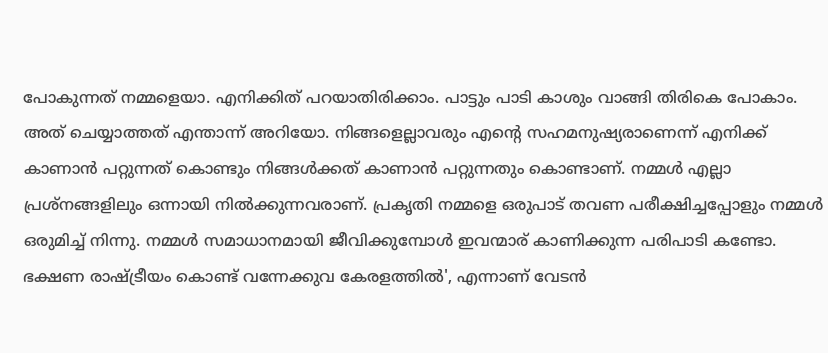പോകുന്നത് നമ്മളെയാ. എനിക്കിത് പറയാതിരിക്കാം. പാട്ടും പാടി കാശും വാങ്ങി തിരികെ പോകാം. അത് ചെയ്യാത്തത് എന്താന്ന് അറിയോ. നിങ്ങളെല്ലാവരും എന്‍റെ സഹമനുഷ്യരാണെന്ന് എനിക്ക് കാണാന്‍ പറ്റുന്നത് കൊണ്ടും നിങ്ങള്‍ക്കത് കാണാന്‍ പറ്റുന്നതും കൊണ്ടാണ്. നമ്മള്‍ എല്ലാ പ്രശ്നങ്ങളിലും ഒന്നായി നില്‍ക്കുന്നവരാണ്. പ്രകൃതി നമ്മളെ ഒരുപാട് തവണ പരീക്ഷിച്ചപ്പോളും നമ്മള്‍ ഒരുമിച്ച് നിന്നു. നമ്മള്‍ സമാധാനമായി ജീവിക്കുമ്പോള്‍ ഇവന്മാര് കാണിക്കുന്ന പരിപാടി കണ്ടോ. ഭക്ഷണ രാഷ്ട്രീയം കൊണ്ട് വന്നേക്കുവ കേരളത്തില്‍', എന്നാണ് വേടൻ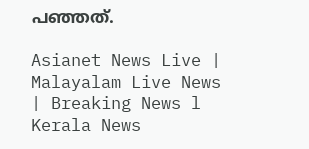പഞ്ഞത്.

Asianet News Live | Malayalam Live News | Breaking News l Kerala News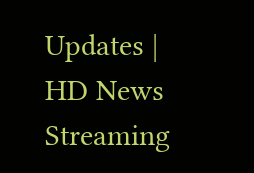Updates | HD News Streaming